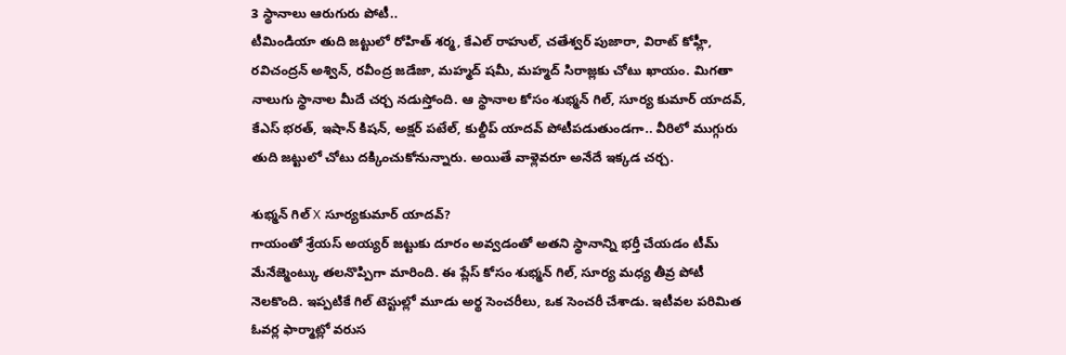3 స్థానాలు ఆరుగురు పోటీ..
టీమిండియా తుది జట్టులో రోహిత్ శర్మ, కేఎల్ రాహుల్, చతేశ్వర్ పుజారా, విరాట్ కోహ్లీ, రవిచంద్రన్ అశ్విన్, రవీంద్ర జడేజా, మహ్మద్ షమీ, మహ్మద్ సిరాజ్లకు చోటు ఖాయం. మిగతా నాలుగు స్థానాల మీదే చర్చ నడుస్తోంది. ఆ స్థానాల కోసం శుభ్మన్ గిల్, సూర్య కుమార్ యాదవ్, కేఎస్ భరత్, ఇషాన్ కిషన్, అక్షర్ పటేల్, కుల్దీప్ యాదవ్ పోటీపడుతుండగా.. వీరిలో ముగ్గురు తుది జట్టులో చోటు దక్కించుకోనున్నారు. అయితే వాళ్లెవరూ అనేదే ఇక్కడ చర్చ.

శుభ్మన్ గిల్ X సూర్యకుమార్ యాదవ్?
గాయంతో శ్రేయస్ అయ్యర్ జట్టుకు దూరం అవ్వడంతో అతని స్థానాన్ని భర్తీ చేయడం టీమ్ మేనేజ్మెంట్కు తలనొప్పిగా మారింది. ఈ ప్లేస్ కోసం శుభ్మన్ గిల్, సూర్య మధ్య తీవ్ర పోటీ నెలకొంది. ఇప్పటికే గిల్ టెస్టుల్లో మూడు అర్థ సెంచరీలు, ఒక సెంచరీ చేశాడు. ఇటీవల పరిమిత ఓవర్ల ఫార్మాట్లో వరుస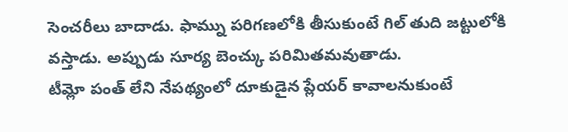సెంచరీలు బాదాడు. ఫామ్ను పరిగణలోకి తీసుకుంటే గిల్ తుది జట్టులోకి వస్తాడు. అప్పుడు సూర్య బెంచ్కు పరిమితమవుతాడు.
టీమ్లో పంత్ లేని నేపథ్యంలో దూకుడైన ప్లేయర్ కావాలనుకుంటే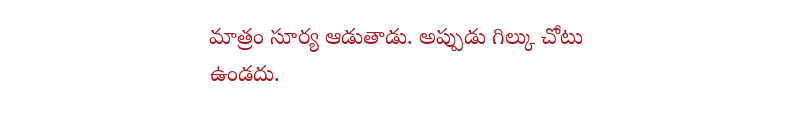మాత్రం సూర్య ఆడుతాడు. అప్పుడు గిల్కు చోటు ఉండదు.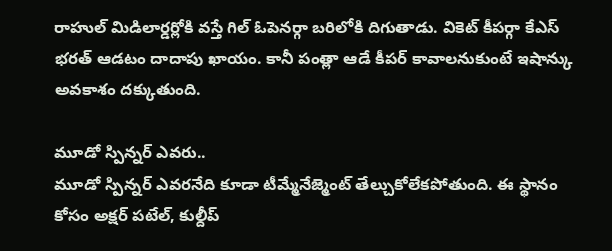రాహుల్ మిడిలార్డర్లోకి వస్తే గిల్ ఓపెనర్గా బరిలోకి దిగుతాడు. వికెట్ కీపర్గా కేఎస్ భరత్ ఆడటం దాదాపు ఖాయం. కానీ పంత్లా ఆడే కీపర్ కావాలనుకుంటే ఇషాన్కు అవకాశం దక్కుతుంది.

మూడో స్పిన్నర్ ఎవరు..
మూడో స్పిన్నర్ ఎవరనేది కూడా టీమ్మేనేజ్మెంట్ తేల్చుకోలేకపోతుంది. ఈ స్థానం కోసం అక్షర్ పటేల్, కుల్దీప్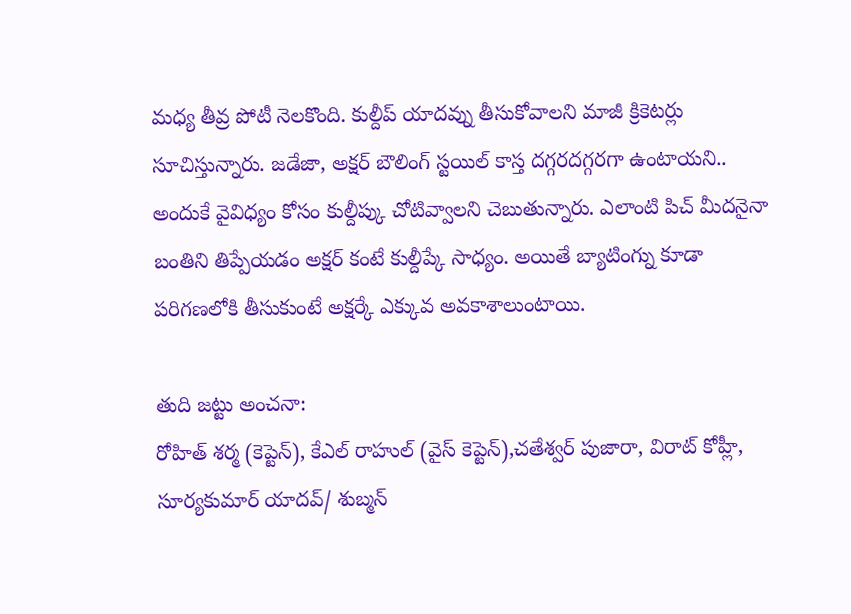మధ్య తీవ్ర పోటీ నెలకొంది. కుల్దీప్ యాదవ్ను తీసుకోవాలని మాజీ క్రికెటర్లు సూచిస్తున్నారు. జడేజా, అక్షర్ బౌలింగ్ స్టయిల్ కాస్త దగ్గరదగ్గరగా ఉంటాయని.. అందుకే వైవిధ్యం కోసం కుల్దీప్కు చోటివ్వాలని చెబుతున్నారు. ఎలాంటి పిచ్ మీదనైనా బంతిని తిప్పేయడం అక్షర్ కంటే కుల్దీప్కే సాధ్యం. అయితే బ్యాటింగ్ను కూడా పరిగణలోకి తీసుకుంటే అక్షర్కే ఎక్కువ అవకాశాలుంటాయి.

తుది జట్టు అంచనా:
రోహిత్ శర్మ (కెప్టెన్), కేఎల్ రాహుల్ (వైస్ కెప్టెన్),చతేశ్వర్ పుజారా, విరాట్ కోహ్లీ, సూర్యకుమార్ యాదవ్/ శుబ్మన్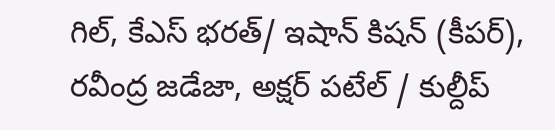గిల్, కేఎస్ భరత్/ ఇషాన్ కిషన్ (కీపర్), రవీంద్ర జడేజా, అక్షర్ పటేల్ / కుల్దీప్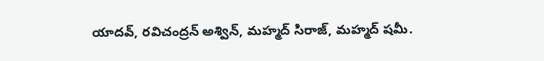యాదవ్, రవిచంద్రన్ అశ్విన్, మహ్మద్ సిరాజ్, మహ్మద్ షమీ.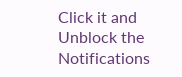Click it and Unblock the Notifications